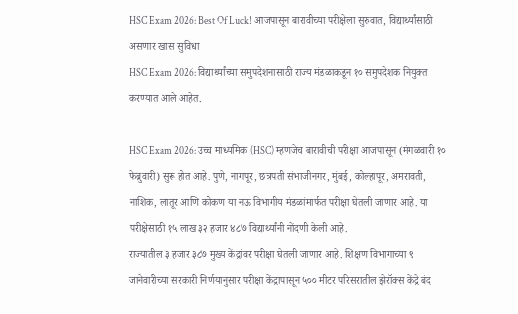HSC Exam 2026: Best Of Luck! आजपासून बारावीच्या परीक्षेला सुरुवात, विद्यार्थ्यांसाठी असणार खास सुविधा
HSC Exam 2026: विद्यार्थ्यांच्या समुपदेशनासाठी राज्य मंडळाकडून १० समुपदेशक नियुक्त करण्यात आले आहेत.

HSC Exam 2026: उच्च माध्यमिक (HSC) म्हणजेच बारावीची परीक्षा आजपासून (मंगळवारी १० फेब्रुवारी) सुरू होत आहे. पुणे, नागपूर, छत्रपती संभाजीनगर, मुंबई, कोल्हापूर, अमरावती, नाशिक, लातूर आणि कोकण या नऊ विभागीय मंडळांमार्फत परीक्षा घेतली जाणार आहे. या परीक्षेसाठी १५ लाख ३२ हजार ४८७ विद्यार्थ्यांनी नोंदणी केली आहे.
राज्यातील ३ हजार ३८७ मुख्य केंद्रांवर परीक्षा घेतली जाणार आहे. शिक्षण विभागाच्या ९ जानेवारीच्या सरकारी निर्णयानुसार परीक्षा केंद्रापासून ५०० मीटर परिसरातील झेरॉक्स केंद्रे बंद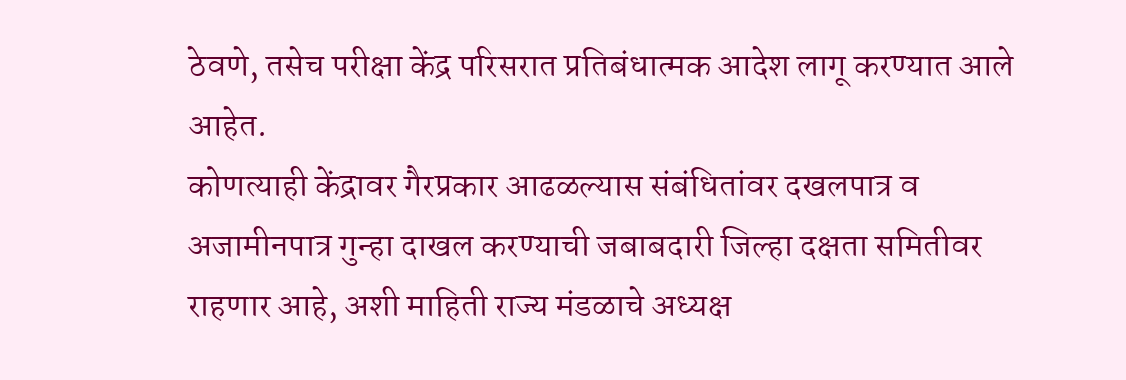ठेवणे, तसेच परीक्षा केंद्र परिसरात प्रतिबंधात्मक आदेश लागू करण्यात आले आहेत.
कोणत्याही केंद्रावर गैरप्रकार आढळल्यास संबंधितांवर दखलपात्र व अजामीनपात्र गुन्हा दाखल करण्याची जबाबदारी जिल्हा दक्षता समितीवर राहणार आहे, अशी माहिती राज्य मंडळाचे अध्यक्ष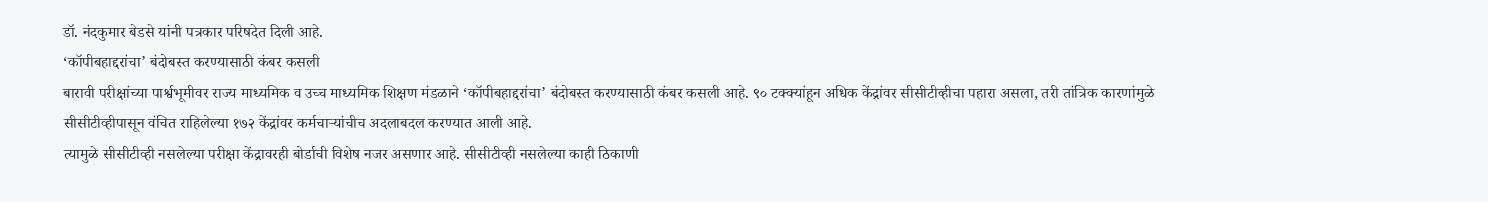डॉ. नंदकुमार बेडसे यांनी पत्रकार परिषदेत दिली आहे.
‘कॉपीबहाद्दरांचा’ बंदोबस्त करण्यासाठी कंबर कसली
बारावी परीक्षांच्या पार्श्वभूमीवर राज्य माध्यमिक व उच्च माध्यमिक शिक्षण मंडळाने ‘कॉपीबहाद्दरांचा’ बंदोबस्त करण्यासाठी कंबर कसली आहे. ९० टक्क्यांहून अधिक केंद्रांवर सीसीटीव्हीचा पहारा असला, तरी तांत्रिक कारणांमुळे सीसीटीव्हीपासून वंचित राहिलेल्या १७२ केंद्रांवर कर्मचाऱ्यांचीच अदलाबदल करण्यात आली आहे.
त्यामुळे सीसीटीव्ही नसलेल्या परीक्षा केंद्रावरही बोर्डाची विशेष नजर असणार आहे. सीसीटीव्ही नसलेल्या काही ठिकाणी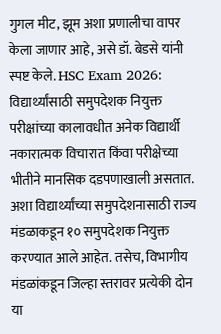गुगल मीट, झूम अशा प्रणालीचा वापर केला जाणार आहे, असे डॉ. बेडसे यांनी स्पष्ट केले. HSC Exam 2026:
विद्यार्थ्यांसाठी समुपदेशक नियुक्त
परीक्षांच्या कालावधीत अनेक विद्यार्थी नकारात्मक विचारात किंवा परीक्षेच्या भीतीने मानसिक दडपणाखाली असतात. अशा विद्यार्थ्यांच्या समुपदेशनासाठी राज्य मंडळाकडून १० समुपदेशक नियुक्त करण्यात आले आहेत. तसेच, विभागीय मंडळांकडून जिल्हा स्तरावर प्रत्येकी दोन या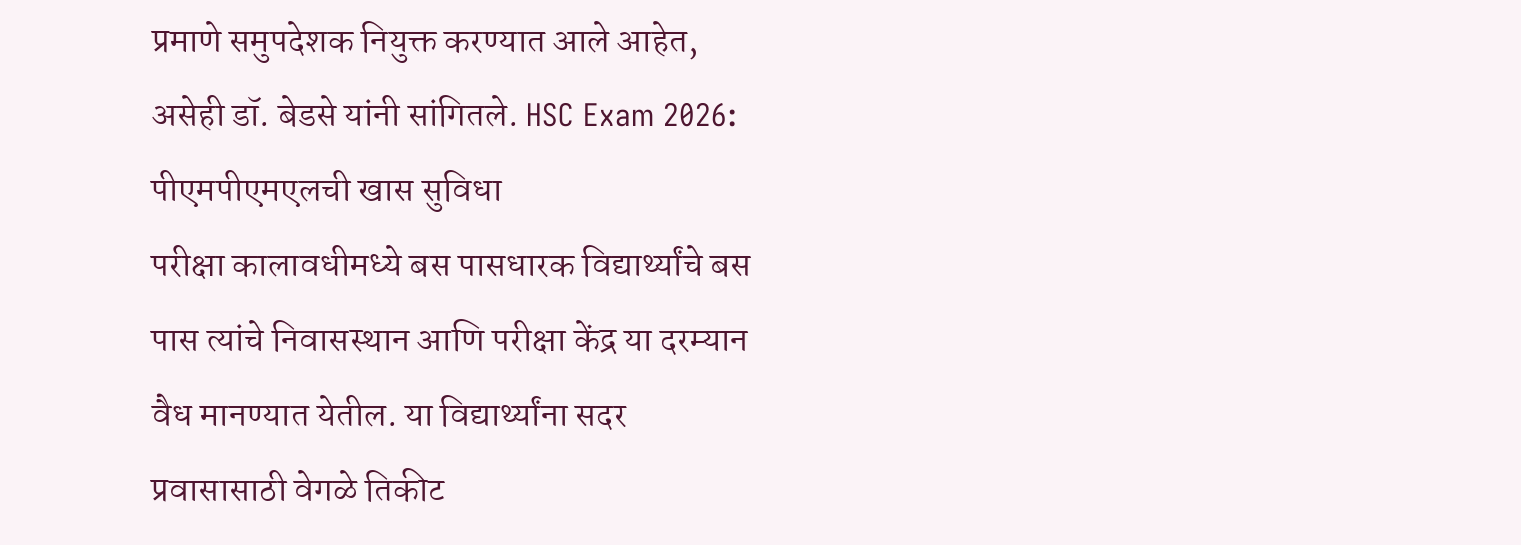प्रमाणे समुपदेशक नियुक्त करण्यात आले आहेत, असेही डॉ. बेडसे यांनी सांगितले. HSC Exam 2026:
पीएमपीएमएलची खास सुविधा
परीक्षा कालावधीमध्ये बस पासधारक विद्यार्थ्यांचे बस पास त्यांचे निवासस्थान आणि परीक्षा केंद्र या दरम्यान वैध मानण्यात येतील. या विद्यार्थ्यांना सदर प्रवासासाठी वेगळे तिकीट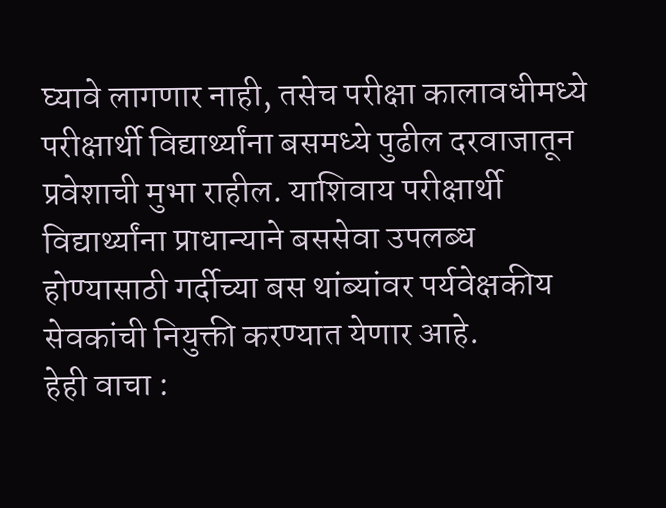घ्यावे लागणार नाही, तसेच परीक्षा कालावधीमध्ये परीक्षार्थी विद्यार्थ्यांना बसमध्ये पुढील दरवाजातून प्रवेशाची मुभा राहील. याशिवाय परीक्षार्थी विद्यार्थ्यांना प्राधान्याने बससेवा उपलब्ध होण्यासाठी गर्दीच्या बस थांब्यांवर पर्यवेक्षकीय सेवकांची नियुक्ती करण्यात येणार आहे.
हेही वाचा :